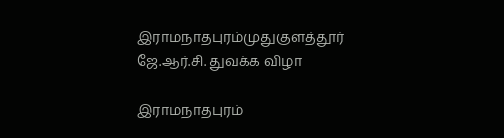இராமநாதபுரம்முதுகுளத்தூர்
ஜே.ஆர்.சி. துவக்க விழா

இராமநாதபுரம்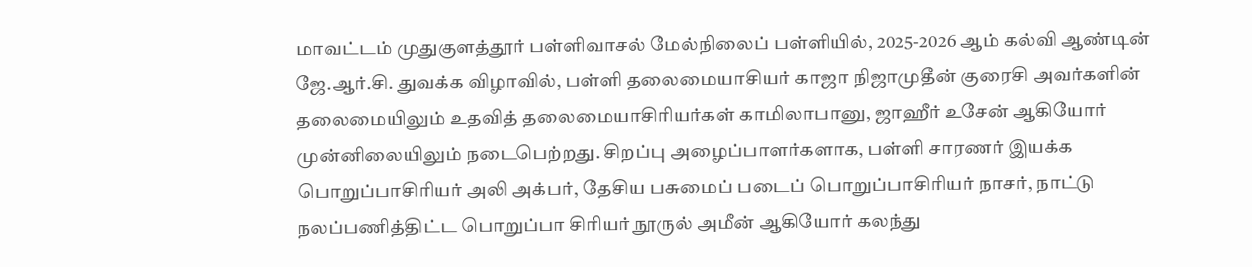மாவட்டம் முதுகுளத்தூர் பள்ளிவாசல் மேல்நிலைப் பள்ளியில், 2025-2026 ஆம் கல்வி ஆண்டின் ஜே.ஆர்.சி. துவக்க விழாவில், பள்ளி தலைமையாசியர் காஜா நிஜாமுதீன் குரைசி அவர்களின் தலைமையிலும் உதவித் தலைமையாசிரியர்கள் காமிலாபானு, ஜாஹீர் உசேன் ஆகியோர் முன்னிலையிலும் நடைபெற்றது. சிறப்பு அழைப்பாளர்களாக, பள்ளி சாரணர் இயக்க பொறுப்பாசிரியர் அலி அக்பர், தேசிய பசுமைப் படைப் பொறுப்பாசிரியர் நாசர், நாட்டு நலப்பணித்திட்ட பொறுப்பா சிரியர் நூருல் அமீன் ஆகியோர் கலந்து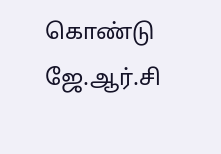கொண்டு ஜே.ஆர்.சி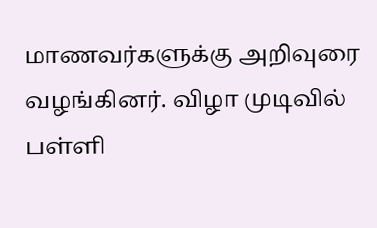மாணவர்களுக்கு அறிவுரை வழங்கினர். விழா முடிவில் பள்ளி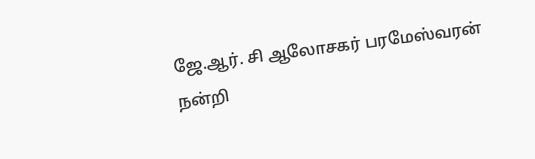ஜே.ஆர். சி ஆலோசகர் பரமேஸ்வரன் நன்றி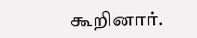கூறினார்.